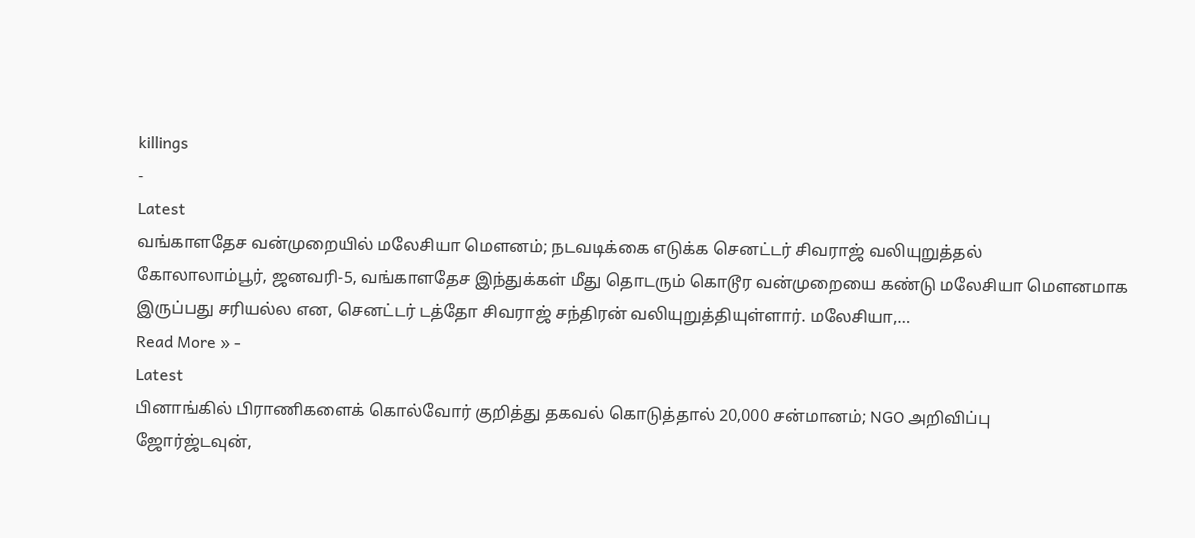killings
-
Latest
வங்காளதேச வன்முறையில் மலேசியா மௌனம்; நடவடிக்கை எடுக்க செனட்டர் சிவராஜ் வலியுறுத்தல்
கோலாலாம்பூர், ஜனவரி-5, வங்காளதேச இந்துக்கள் மீது தொடரும் கொடூர வன்முறையை கண்டு மலேசியா மௌனமாக இருப்பது சரியல்ல என, செனட்டர் டத்தோ சிவராஜ் சந்திரன் வலியுறுத்தியுள்ளார். மலேசியா,…
Read More » -
Latest
பினாங்கில் பிராணிகளைக் கொல்வோர் குறித்து தகவல் கொடுத்தால் 20,000 சன்மானம்; NGO அறிவிப்பு
ஜோர்ஜ்டவுன்,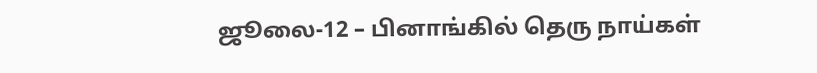ஜூலை-12 – பினாங்கில் தெரு நாய்கள்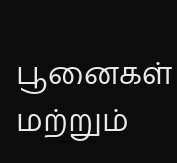பூனைகள் மற்றும்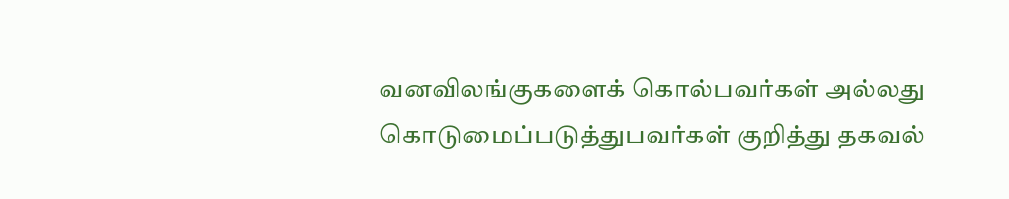வனவிலங்குகளைக் கொல்பவர்கள் அல்லது கொடுமைப்படுத்துபவர்கள் குறித்து தகவல்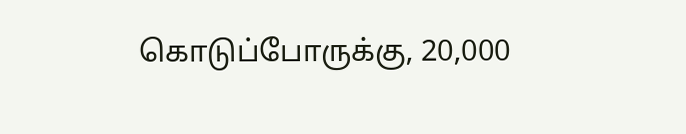கொடுப்போருக்கு, 20,000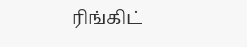ரிங்கிட்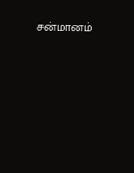சன்மானம்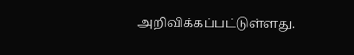அறிவிக்கப்பட்டுள்ளது.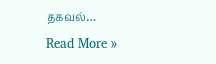தகவல்…
Read More »